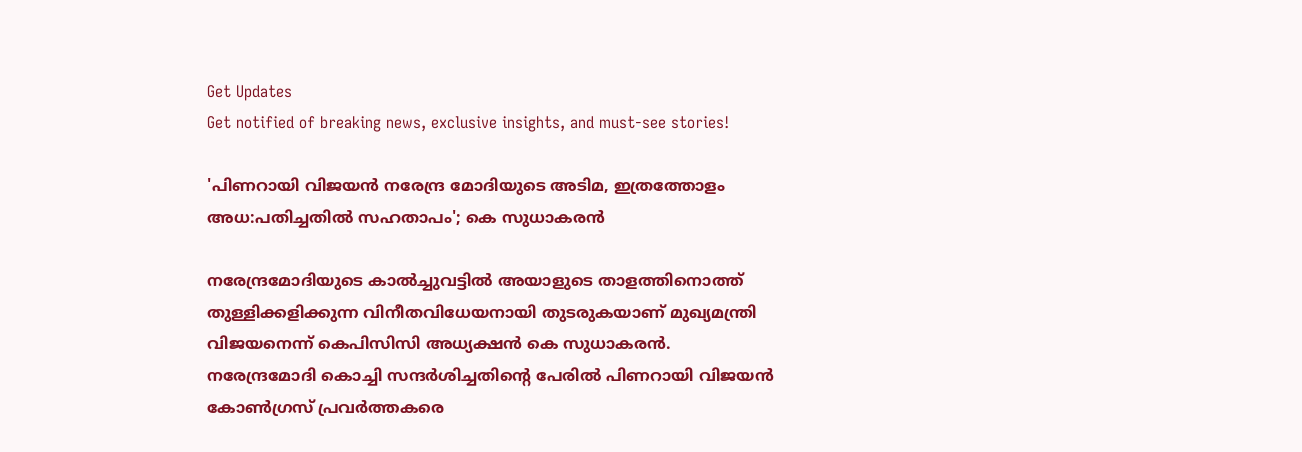Get Updates
Get notified of breaking news, exclusive insights, and must-see stories!

'പിണറായി വിജയൻ നരേന്ദ്ര മോദിയുടെ അടിമ, ഇത്രത്തോളം അധ:പതിച്ചതിൽ സഹതാപം'; കെ സുധാകരൻ

നരേന്ദ്രമോദിയുടെ കാൽച്ചുവട്ടിൽ അയാളുടെ താളത്തിനൊത്ത് തുള്ളിക്കളിക്കുന്ന വിനീതവിധേയനായി തുടരുകയാണ് മുഖ്യമന്ത്രി വിജയനെന്ന് കെപിസിസി അധ്യക്ഷൻ കെ സുധാകരൻ.
നരേന്ദ്രമോദി കൊച്ചി സന്ദർശിച്ചതിന്റെ പേരിൽ പിണറായി വിജയൻ കോൺഗ്രസ് പ്രവർത്തകരെ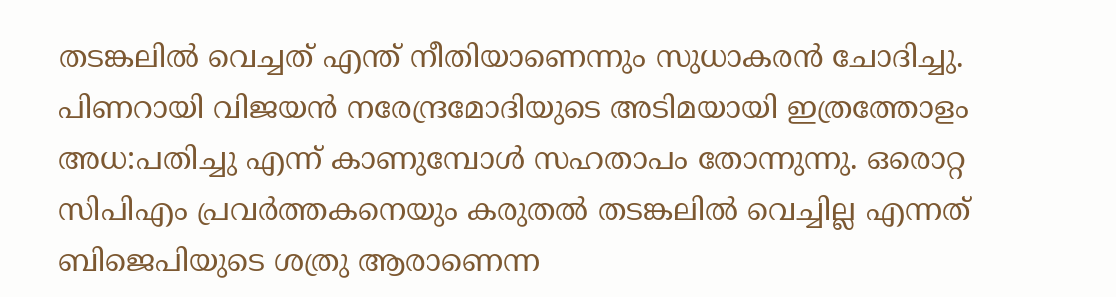തടങ്കലിൽ വെച്ചത് എന്ത് നീതിയാണെന്നും സുധാകരൻ ചോദിച്ചു. പിണറായി വിജയൻ നരേന്ദ്രമോദിയുടെ അടിമയായി ഇത്രത്തോളം അധ:പതിച്ചു എന്ന് കാണുമ്പോൾ സഹതാപം തോന്നുന്നു. ഒരൊറ്റ സിപിഎം പ്രവർത്തകനെയും കരുതൽ തടങ്കലിൽ വെച്ചില്ല എന്നത് ബിജെപിയുടെ ശത്രു ആരാണെന്ന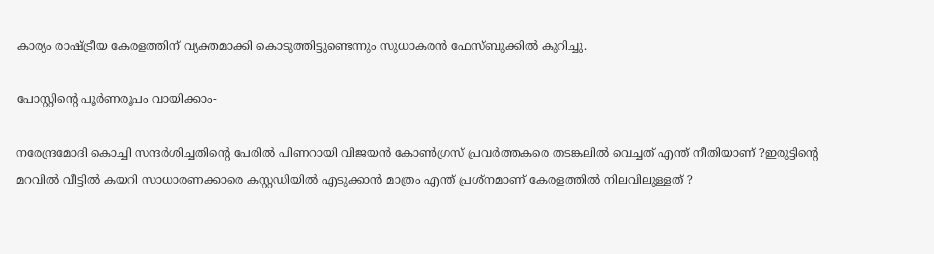കാര്യം രാഷ്ട്രീയ കേരളത്തിന് വ്യക്തമാക്കി കൊടുത്തിട്ടുണ്ടെന്നും സുധാകരൻ ഫേസ്ബുക്കിൽ കുറിച്ചു.

പോസ്റ്റിന്റെ പൂർണരൂപം വായിക്കാം-

നരേന്ദ്രമോദി കൊച്ചി സന്ദർശിച്ചതിന്റെ പേരിൽ പിണറായി വിജയൻ കോൺഗ്രസ് പ്രവർത്തകരെ തടങ്കലിൽ വെച്ചത് എന്ത് നീതിയാണ് ?ഇരുട്ടിന്റെ മറവിൽ വീട്ടിൽ കയറി സാധാരണക്കാരെ കസ്റ്റഡിയിൽ എടുക്കാൻ മാത്രം എന്ത് പ്രശ്നമാണ് കേരളത്തിൽ നിലവിലുള്ളത് ?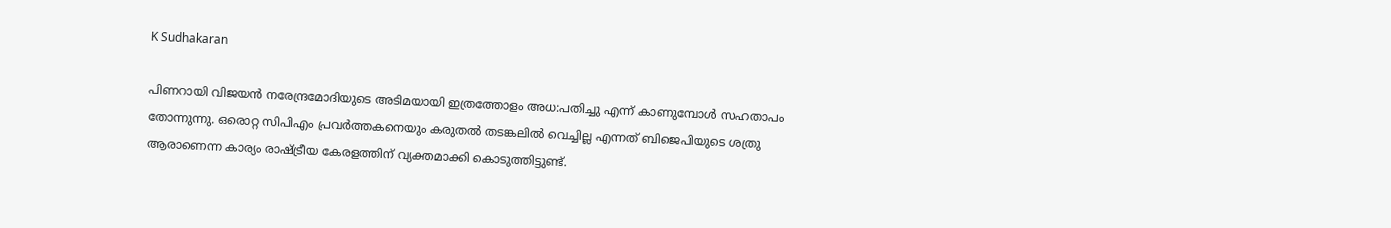K Sudhakaran

പിണറായി വിജയൻ നരേന്ദ്രമോദിയുടെ അടിമയായി ഇത്രത്തോളം അധ:പതിച്ചു എന്ന് കാണുമ്പോൾ സഹതാപം തോന്നുന്നു. ഒരൊറ്റ സിപിഎം പ്രവർത്തകനെയും കരുതൽ തടങ്കലിൽ വെച്ചില്ല എന്നത് ബിജെപിയുടെ ശത്രു ആരാണെന്ന കാര്യം രാഷ്ട്രീയ കേരളത്തിന് വ്യക്തമാക്കി കൊടുത്തിട്ടുണ്ട്.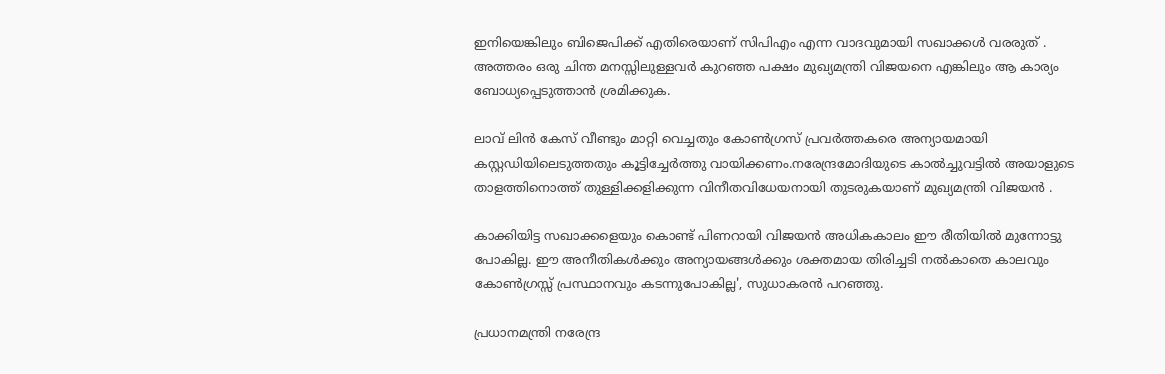ഇനിയെങ്കിലും ബിജെപിക്ക് എതിരെയാണ് സിപിഎം എന്ന വാദവുമായി സഖാക്കൾ വരരുത് . അത്തരം ഒരു ചിന്ത മനസ്സിലുള്ളവർ കുറഞ്ഞ പക്ഷം മുഖ്യമന്ത്രി വിജയനെ എങ്കിലും ആ കാര്യം ബോധ്യപ്പെടുത്താൻ ശ്രമിക്കുക.

ലാവ് ലിൻ കേസ് വീണ്ടും മാറ്റി വെച്ചതും കോൺഗ്രസ് പ്രവർത്തകരെ അന്യായമായി കസ്റ്റഡിയിലെടുത്തതും കൂട്ടിച്ചേർത്തു വായിക്കണം.നരേന്ദ്രമോദിയുടെ കാൽച്ചുവട്ടിൽ അയാളുടെ താളത്തിനൊത്ത് തുള്ളിക്കളിക്കുന്ന വിനീതവിധേയനായി തുടരുകയാണ് മുഖ്യമന്ത്രി വിജയൻ .

കാക്കിയിട്ട സഖാക്കളെയും കൊണ്ട് പിണറായി വിജയൻ അധികകാലം ഈ രീതിയിൽ മുന്നോട്ടു പോകില്ല. ഈ അനീതികൾക്കും അന്യായങ്ങൾക്കും ശക്തമായ തിരിച്ചടി നൽകാതെ കാലവും കോൺഗ്രസ്സ് പ്രസ്ഥാനവും കടന്നുപോകില്ല', സുധാകരൻ പറഞ്ഞു.

പ്രധാനമന്ത്രി നരേന്ദ്ര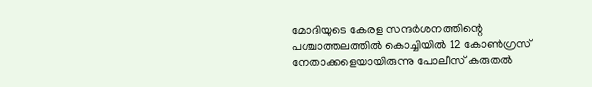മോദിയുടെ കേരള സന്ദര്‍ശനത്തിന്റെ പശ്ചാത്തലത്തില്‍ കൊച്ചിയില്‍ 12 കോണ്‍ഗ്രസ് നേതാക്കളെയായിരുന്നു പോലീസ് കരുതൽ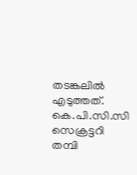തടങ്കലിൽ എടുത്തത്. കെ.പി.സി.സി സെക്രട്ടറി തമ്പി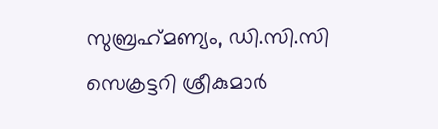സുബ്രഹ്‌മണ്യം, ഡി.സി.സി സെക്രട്ടറി ശ്രീകുമാര്‍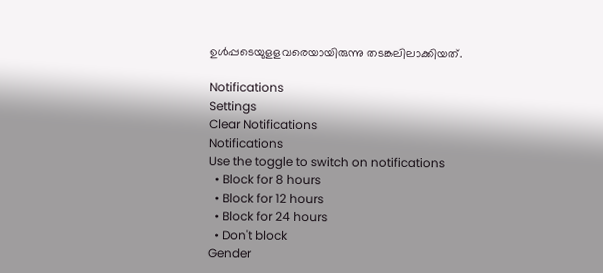ഉള്‍പ്പടെയുളളവരെയായിരുന്നു തടങ്കലിലാക്കിയത്.

Notifications
Settings
Clear Notifications
Notifications
Use the toggle to switch on notifications
  • Block for 8 hours
  • Block for 12 hours
  • Block for 24 hours
  • Don't block
Gender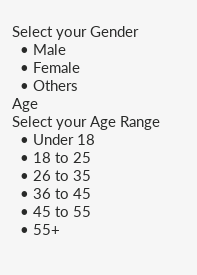Select your Gender
  • Male
  • Female
  • Others
Age
Select your Age Range
  • Under 18
  • 18 to 25
  • 26 to 35
  • 36 to 45
  • 45 to 55
  • 55+